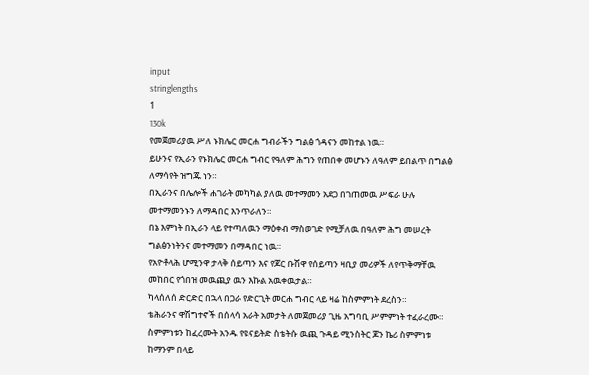input
stringlengths
1
130k
የመጀመሪያዉ ሥለ ኑክሌር መርሐ ግብራችን ግልፅ ጎዳናን መከተል ነዉ።
ይሁንና የኢራን የኑክሌር መርሐ ግብር የዓለም ሕግን የጠበቀ መሆኑን ለዓለም ይበልጥ በግልፅ ለማሳየት ዝግጁ ነን።
በኢራንና በሌሎች ሐገራት መካካል ያለዉ መተማመን አደጋ በገጠመዉ ሥፍራ ሁሉ መተማመንኑን ለማዳበር እንጥራለን።
በኔ እምነት በኢራን ላይ የተጣለዉን ማዕቀብ ማስወገድ የሚቻለዉ በዓለም ሕግ መሠረት ግልፅንነትንና መተማመን በማዳበር ነዉ።
የአዮቶላሕ ሆሚንዋ ታላቅ ሰይጣን እና የጆር ቡሽዋ የሰይጣን ዛቢያ መሪዎች ለየጥቅማቸዉ መከበር የጎበዝ መዉጪያ ዉን እኩል አዉቀዉታል።
ካላሰለሰ ድርድር በኋላ በጋራ የድርጊት መርሐ ግብር ላይ ዛሬ ከስምምነት ደረስን።
ቴሕራንና ዋሽግተኖች በሰላሳ አራት አመታት ለመጀመሪያ ጊዜ አግባቢ ሥምምነት ተፈራረሙ።
ስምምነቱን ከፈረሙት አንዱ የዩናይትድ ስቴትሱ ዉጪ ጉዳይ ሚንስትር ጆን ኬሪ ስምምነቱ ከማንም በላይ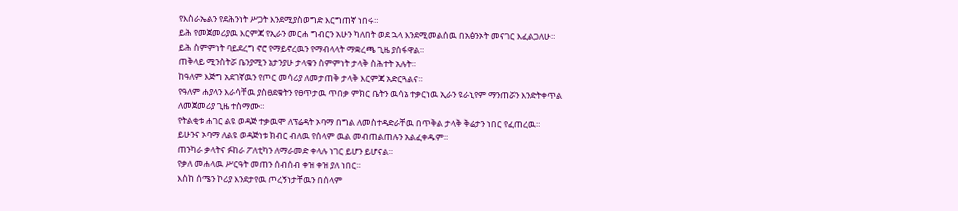የእስራኤልን የደሕንነት ሥጋት እንደሚያስወግድ እርግጠኛ ነበሩ።
ይሕ የመጀመሪያዉ እርምጃ የኢራን መርሐ ግብርን አሁን ካለበት ወደ ኋላ እንደሚመልሰዉ በአፅንኦት መናገር እፈልጋለሁ።
ይሕ ስምምነት ባይደረግ ኖሮ የማይኖረዉን የማብላላት ማቋረጫ ጊዜ ያሰፋዋል።
ጠቅላይ ሚንስትሯ ቤንያሚን ኔታንያሁ ታላቁን ስምምነት ታላቅ ስሕተት አሉት።
ከዓለም እጅግ አደገኛዉን የጦር መሳሪያ ለመታጠቅ ታላቅ እርምጃ አድርጓልና።
የዓለም ሐያላን እራሳቸዉ ያስፀደቁትን የፀጥታዉ ጥበቃ ምክር ቤትን ዉሳኔ ተቃርነዉ ኢራን ዩራኒየም ማንጠሯን እንድትቀጥል ለመጀመሪያ ጊዜ ተስማሙ።
የትልቂቱ ሐገር ልዩ ወዳጅ ተቃዉሞ ለፕሬዳት ኦባማ በግል ለመስተዳድራቸዉ በጥቅል ታላቅ ቅሬታን ነበር የፈጠረዉ።
ይሁንና ኦባማ ለልዩ ወዳጅነቱ ክብር ብለዉ የሰላም ዉል መብጠልጠሉን አልፈቀዱም።
ጠንካራ ቃላትና ፉከራ ፖለቲካን ለማራመድ ቀላሉ ነገር ይሆን ይሆናል።
የቃለ መሐላዉ ሥርዓት መጠን ሰብሰብ ቀዝ ቀዝ ያለ ነበር።
እስከ ሰሜን ኮሪያ እንደታየዉ ጦረኝነታቸዉን በሰላም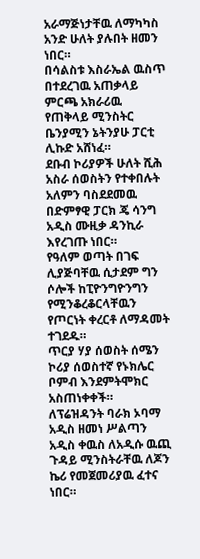አራማጅነታቸዉ ለማካካስ አንድ ሁለት ያሉበት ዘመን ነበር።
በሳልስቱ እስራኤል ዉስጥ በተደረገዉ አጠቃላይ ምርጫ አክራሪዉ የጠቅላይ ሚንስትር ቤንያሚን ኔትንያሁ ፓርቲ ሊኩድ አሸነፈ።
ደቡብ ኮሪያዎች ሁለት ሺሕ አስራ ሰወስትን የተቀበሉት አለምን ባስደደመዉ በድምፃዊ ፓርክ ጄ ሳንግ አዲስ ሙዚቃ ዳንኪራ እየረገጡ ነበር።
የዓለም ወጣት በገፍ ሊያጅባቸዉ ሲታደም ግን ሶሎች ከፒዮንግዮንግን የሚንቆረቆርላቸዉን የጦርነት ቀረርቶ ለማዳመት ተገደዱ።
ጥርያ ሃያ ሰወስት ሰሜን ኮሪያ ሰወስተኛ የኑክሌር ቦምብ እንደምትሞክር አስጠነቀቀች።
ለፕሬዝዳንት ባራክ ኦባማ አዲስ ዘመነ ሥልጣን አዲስ ቀዉስ ለአዲሱ ዉጪ ጉዳይ ሚንስትራቸዉ ለጆን ኬሪ የመጀመሪያዉ ፈተና ነበር።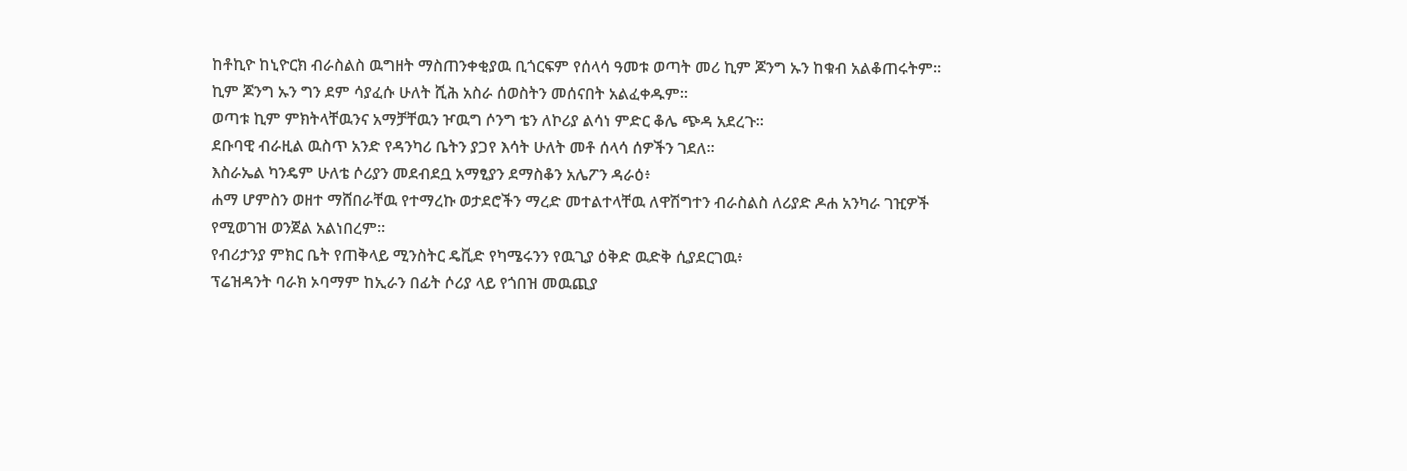ከቶኪዮ ከኒዮርክ ብራስልስ ዉግዘት ማስጠንቀቂያዉ ቢጎርፍም የሰላሳ ዓመቱ ወጣት መሪ ኪም ጆንግ ኡን ከቁብ አልቆጠሩትም።
ኪም ጆንግ ኡን ግን ደም ሳያፈሱ ሁለት ሺሕ አስራ ሰወስትን መሰናበት አልፈቀዱም።
ወጣቱ ኪም ምክትላቸዉንና አማቻቸዉን ዦዉግ ሶንግ ቴን ለኮሪያ ልሳነ ምድር ቆሌ ጭዳ አደረጉ።
ደቡባዊ ብራዚል ዉስጥ አንድ የዳንካሪ ቤትን ያጋየ እሳት ሁለት መቶ ሰላሳ ሰዎችን ገደለ።
እስራኤል ካንዴም ሁለቴ ሶሪያን መደብደቧ አማፂያን ደማስቆን አሌፖን ዳራዕ፥
ሐማ ሆምስን ወዘተ ማሸበራቸዉ የተማረኩ ወታደሮችን ማረድ መተልተላቸዉ ለዋሽግተን ብራስልስ ለሪያድ ዶሐ አንካራ ገዢዎች የሚወገዝ ወንጀል አልነበረም።
የብሪታንያ ምክር ቤት የጠቅላይ ሚንስትር ዴቪድ የካሜሩንን የዉጊያ ዕቅድ ዉድቅ ሲያደርገዉ፥
ፕሬዝዳንት ባራክ ኦባማም ከኢራን በፊት ሶሪያ ላይ የጎበዝ መዉጪያ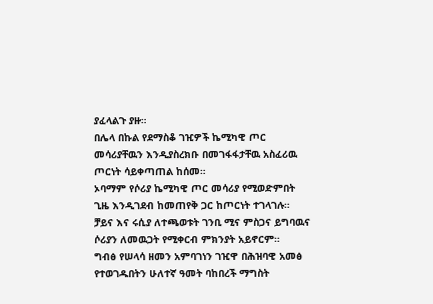ያፈላልጉ ያዙ።
በሌላ በኩል የደማስቆ ገዢዎች ኬሚካዊ ጦር መሳሪያቸዉን እንዲያስረክቡ በመገፋፋታቸዉ አስፈሪዉ ጦርነት ሳይቀጣጠል ከሰመ።
ኦባማም የሶሪያ ኬሚካዊ ጦር መሳሪያ የሚወድምበት ጊዜ እንዲገደብ ከመጠየቅ ጋር ከጦርነት ተገላገሉ።
ቻይና እና ሩሲያ ለተጫወቱት ገንቢ ሚና ምስጋና ይግባዉና ሶሪያን ለመዉጋት የሚቀርብ ምክንያት አይኖርም።
ግብፅ የሠላሳ ዘመን አምባገነን ገዢዋ በሕዝባዊ አመፅ የተወገዱበትን ሁለተኛ ዓመት ባከበረች ማግስት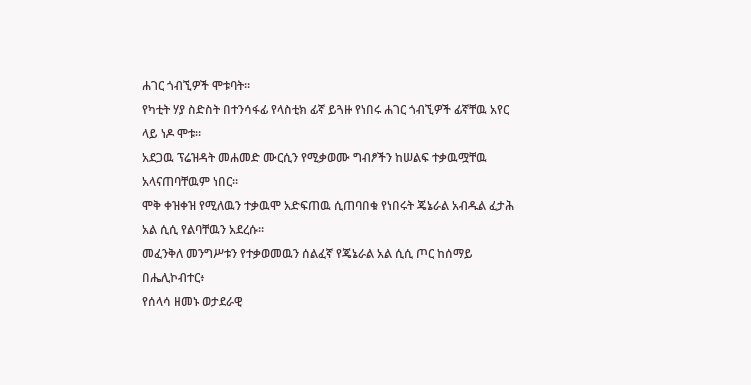ሐገር ጎብኚዎች ሞቱባት።
የካቲት ሃያ ስድስት በተንሳፋፊ የላስቲክ ፊኛ ይጓዙ የነበሩ ሐገር ጎብኚዎች ፊኛቸዉ አየር ላይ ነዶ ሞቱ።
አደጋዉ ፕሬዝዳት መሐመድ ሙርሲን የሚቃወሙ ግብፆችን ከሠልፍ ተቃዉሟቸዉ አላናጠባቸዉም ነበር።
ሞቅ ቀዝቀዝ የሚለዉን ተቃዉሞ አድፍጠዉ ሲጠባበቁ የነበሩት ጄኔራል አብዱል ፈታሕ አል ሲሲ የልባቸዉን አደረሱ።
መፈንቅለ መንግሥቱን የተቃወመዉን ሰልፈኛ የጄኔራል አል ሲሲ ጦር ከሰማይ በሔሊኮብተር፥
የሰላሳ ዘመኑ ወታደራዊ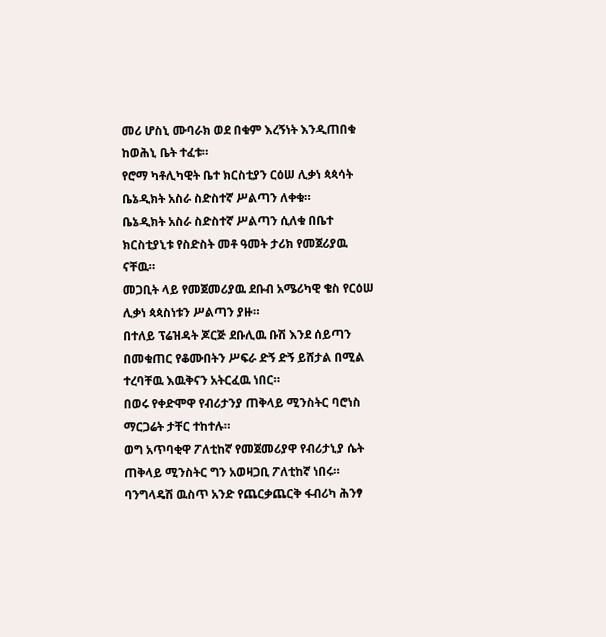መሪ ሆስኒ ሙባራክ ወደ በቁም እረኝነት እንዲጠበቁ ከወሕኒ ቤት ተፈቱ።
የሮማ ካቶሊካዊት ቤተ ክርስቲያን ርዕሠ ሊቃነ ጳጳሳት ቤኔዲክት አስራ ስድስተኛ ሥልጣን ለቀቁ።
ቤኔዲክት አስራ ስድስተኛ ሥልጣን ሲለቁ በቤተ ክርስቲያኒቱ የስድስት መቶ ዓመት ታሪክ የመጀሪያዉ ናቸዉ።
መጋቢት ላይ የመጀመሪያዉ ደቡብ አሜሪካዊ ቄስ የርዕሠ ሊቃነ ጳጳስነቱን ሥልጣን ያዙ።
በተለይ ፕሬዝዳት ጆርጅ ደቡሊዉ ቡሽ እንደ ሰይጣን በመቁጠር የቆሙበትን ሥፍራ ድኝ ድኝ ይሸታል በሚል ተረባቸዉ እዉቅናን አትርፈዉ ነበር።
በወሩ የቀድሞዋ የብሪታንያ ጠቅላይ ሚንስትር ባሮነስ ማርጋሬት ታቸር ተከተሉ።
ወግ አጥባቂዋ ፖለቲከኛ የመጀመሪያዋ የብሪታኒያ ሴት ጠቅላይ ሚንስትር ግን አወዛጋቢ ፖለቲከኛ ነበሩ።
ባንግላዴሽ ዉስጥ አንድ የጨርቃጨርቅ ፋብሪካ ሕንፃ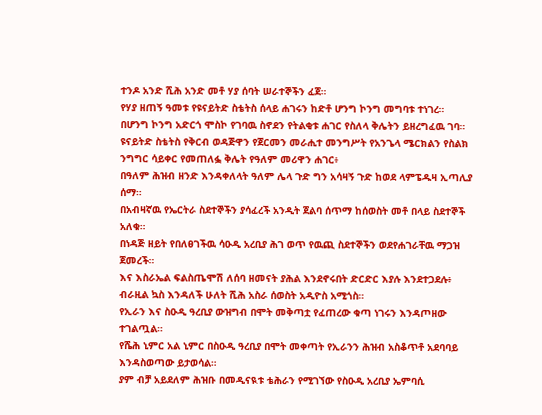ተንዶ አንድ ሺሕ አንድ መቶ ሃያ ሰባት ሠራተኞችን ፈጀ።
የሃያ ዘጠኝ ዓመቱ የዩናይትድ ስቴትስ ሰላይ ሐገሩን ከድቶ ሆንግ ኮንግ መግባቱ ተነገረ።
በሆንግ ኮንግ አድርጎ ሞስኮ የገባዉ ስኖደን የትልቂቱ ሐገር የስለላ ቅሌትን ይዘረግፈዉ ገባ።
ዩናይትድ ስቴትስ የቅርብ ወዳጅዋን የጀርመን መራሒተ መንግሥት የአንጌላ ሜርክልን የስልክ ንግግር ሳይቀር የመጠለፏ ቅሌት የዓለም መሪዋን ሐገር፥
በዓለም ሕዝብ ዘንድ እንዳቀለላት ዓለም ሌላ ጉድ ግን አሳዛኝ ጉድ ከወደ ላምፔዱዛ ኢጣሊያ ሰማ።
በአብዛኛዉ የኤርትራ ስደተኞችን ያሳፈረች አንዲት ጀልባ ሰጥማ ከሰወስት መቶ በላይ ስደተኞች አለቁ።
በነዳጅ ዘይት የበለፀገችዉ ሳዑዲ አረቢያ ሕገ ወጥ የዉጪ ስደተኞችን ወደየሐገራቸዉ ማጋዝ ጀመረች።
እና እስራኤል ፍልስጤሞሽ ለሰባ ዘመናት ያሕል እንደኖሩበት ድርድር እያሉ እንደተጋደሉ፥
ብራዚል ኳስ እንዳለች ሁለት ሺሕ አስራ ሰወስት አዲዮስ አሚጎስ።
የኢራን እና ስዑዲ ዓረቢያ ውዝግብ በሞት መቅጣቷ የፈጠረው ቁጣ ነገሩን እንዳጦዘው ተገልጧል።
የሼሕ ኒምር አል ኒምር በስዑዲ ዓረቢያ በሞት መቀጣት የኢራንን ሕዝብ አስቆጥቶ አደባባይ እንዳስወጣው ይታወሳል።
ያም ብቻ አይደለም ሕዝቡ በመዲናዪቱ ቴሕራን የሚገኘው የስዑዲ አረቢያ ኤምባሲ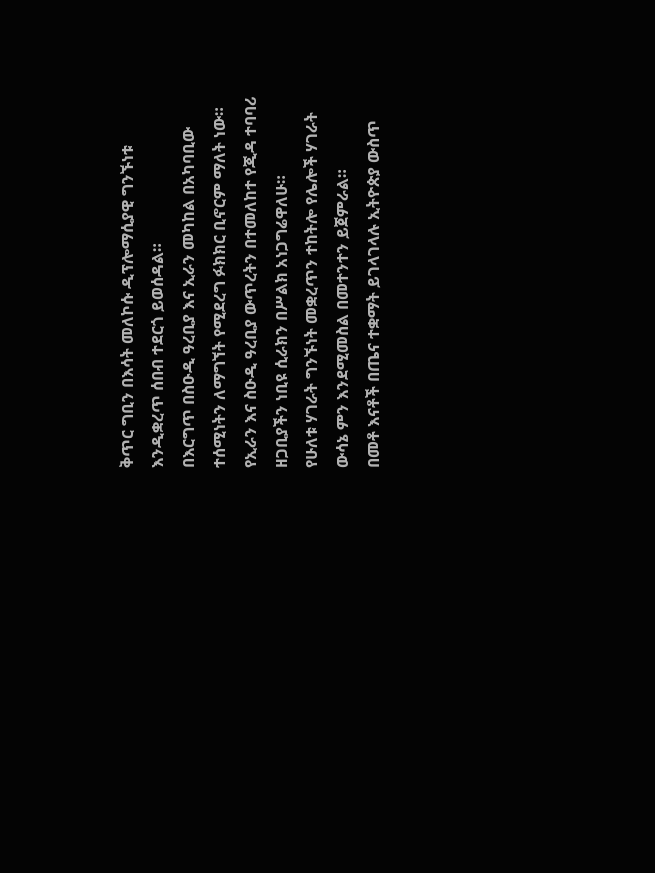ቅጥር ግቢን በእሳት መለኮሱ ዲፕሎማሲያዊ ግንኙነቱ እንዲቋረጥ ሰበብ ተደርጎ ይወሰዳል።
በእርግጥ በስዑዲ ዓረቢያ እና ኢራን መካከል በአካባቢው ተሰሚነትን ለማግኘት የሚደረግ ፉክክር ቢኖርም ማለት ነው።
የኢራን እና ስዑዲ ዓረቢያ ውጥረትን በተመለከተ የጂዳ ተባባሪ ዘጋቢያችን ነቢዩ ሲራክን በሥልክ አነጋግሬዋለሁ።
የሁለቱ ሃገራት ግንኙነት መቋረጥን ተከትሎ የሌሎች ሃገራት ውሳኔ ምን እንደሚመስል በመተንተን ይጀምራል።
በመቶ እናቶች በጤና ተቋማት ይገላገላሉ ኢትዮጵያ ውስጥ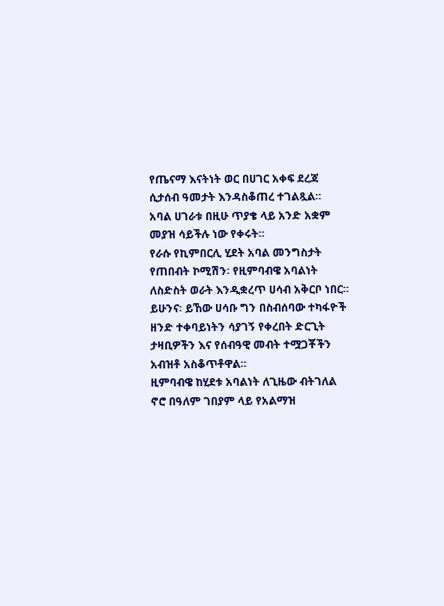የጤናማ እናትነት ወር በሀገር አቀፍ ደረጃ ሲታሰብ ዓመታት እንዳስቆጠረ ተገልጿል።
አባል ሀገራቱ በዚሁ ጥያቄ ላይ አንድ አቋም መያዝ ሳይችሉ ነው የቀሩት።
የራሱ የኪምበርሊ ሂደት አባል መንግስታት የጠበብት ኮሚሽን፡ የዚምባብዌ አባልነት ለስድስት ወራት እንዲቋረጥ ሀሳብ አቅርቦ ነበር።
ይሁንና፡ ይኸው ሀሳቡ ግን በስብሰባው ተካፋዮች ዘንድ ተቀባይነትን ሳያገኝ የቀረበት ድርጊት ታዛቢዎችን እና የሰብዓዊ መብት ተሟጋቾችን አብዝቶ አስቆጥቶዋል።
ዚምባብዌ ከሂደቱ አባልነት ለጊዜው ብትገለል ኖሮ በዓለም ገበያም ላይ የአልማዝ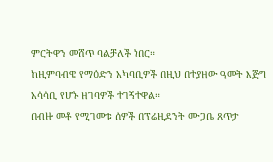ምርትዋን መሸጥ ባልቻለች ነበር።
ከዚምባብዌ የማዕድን አካባቢዎች በዚህ በተያዘው ዓመት እጅግ አሳሳቢ የሆኑ ዘገባዎች ተገኝተዋል።
በብዙ መቶ የሚገመቱ ሰዎች በፕሬዚደንት ሙጋቤ ጸጥታ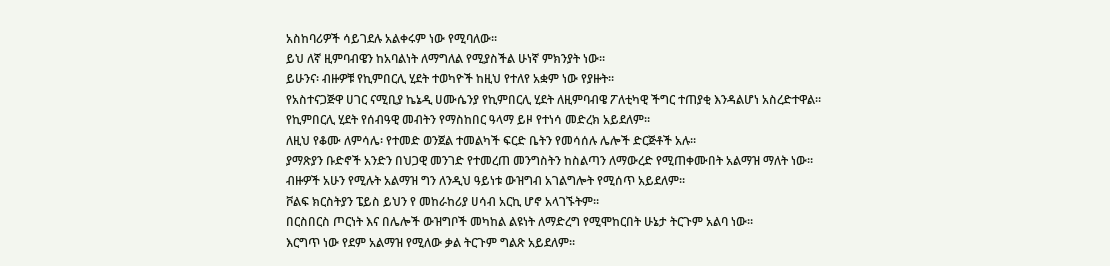አስከባሪዎች ሳይገደሉ አልቀሩም ነው የሚባለው።
ይህ ለኛ ዚምባብዌን ከአባልነት ለማግለል የሚያስችል ሁነኛ ምክንያት ነው።
ይሁንና፡ ብዙዎቹ የኪምበርሊ ሂደት ተወካዮች ከዚህ የተለየ አቋም ነው የያዙት።
የአስተናጋጅዋ ሀገር ናሚቢያ ኬኔዲ ሀሙሴንያ የኪምበርሊ ሂደት ለዚምባብዌ ፖለቲካዊ ችግር ተጠያቂ እንዳልሆነ አስረድተዋል።
የኪምበርሊ ሂደት የሰብዓዊ መብትን የማስከበር ዓላማ ይዞ የተነሳ መድረክ አይደለም።
ለዚህ የቆሙ ለምሳሌ፡ የተመድ ወንጀል ተመልካች ፍርድ ቤትን የመሳሰሉ ሌሎች ድርጅቶች አሉ።
ያማጽያን ቡድኖች አንድን በህጋዊ መንገድ የተመረጠ መንግስትን ከስልጣን ለማውረድ የሚጠቀሙበት አልማዝ ማለት ነው።
ብዙዎች አሁን የሚሉት አልማዝ ግን ለንዲህ ዓይነቱ ውዝግብ አገልግሎት የሚሰጥ አይደለም።
ቮልፍ ክርስትያን ፔይስ ይህን የ መከራከሪያ ሀሳብ አርኪ ሆኖ አላገኙትም።
በርስበርስ ጦርነት እና በሌሎች ውዝግቦች መካከል ልዩነት ለማድረግ የሚሞከርበት ሁኔታ ትርጉም አልባ ነው።
እርግጥ ነው የደም አልማዝ የሚለው ቃል ትርጉም ግልጽ አይደለም።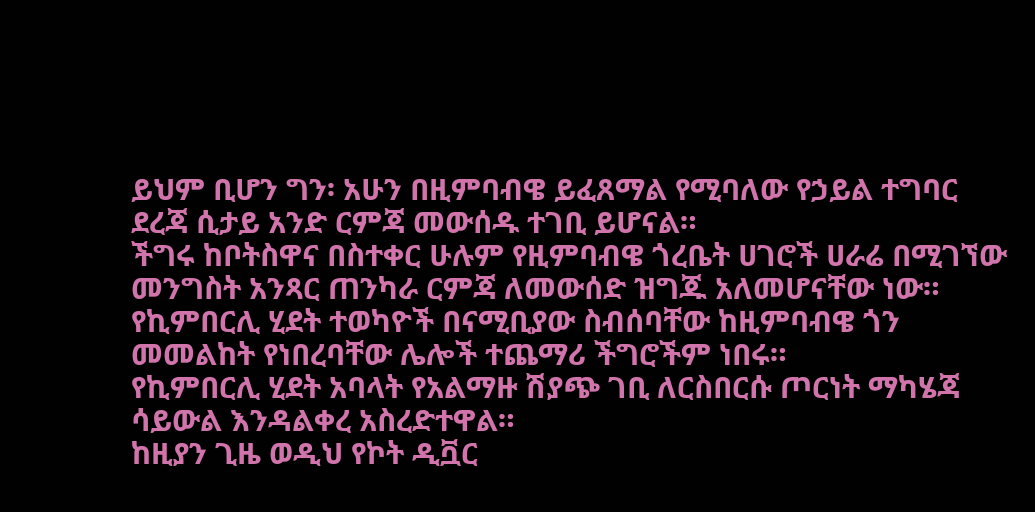ይህም ቢሆን ግን፡ አሁን በዚምባብዌ ይፈጸማል የሚባለው የኃይል ተግባር ደረጃ ሲታይ አንድ ርምጃ መውሰዱ ተገቢ ይሆናል።
ችግሩ ከቦትስዋና በስተቀር ሁሉም የዚምባብዌ ጎረቤት ሀገሮች ሀራሬ በሚገኘው መንግስት አንጻር ጠንካራ ርምጃ ለመውሰድ ዝግጁ አለመሆናቸው ነው።
የኪምበርሊ ሂደት ተወካዮች በናሚቢያው ስብሰባቸው ከዚምባብዌ ጎን መመልከት የነበረባቸው ሌሎች ተጨማሪ ችግሮችም ነበሩ።
የኪምበርሊ ሂደት አባላት የአልማዙ ሽያጭ ገቢ ለርስበርሱ ጦርነት ማካሄጃ ሳይውል እንዳልቀረ አስረድተዋል።
ከዚያን ጊዜ ወዲህ የኮት ዲቯር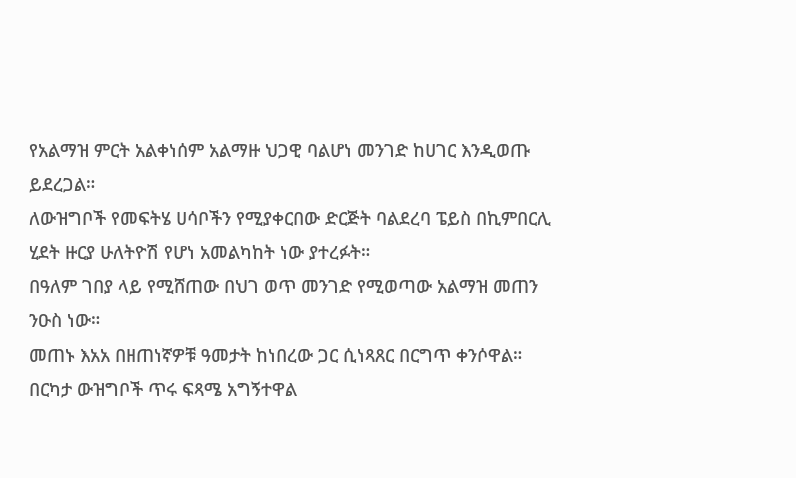የአልማዝ ምርት አልቀነሰም አልማዙ ህጋዊ ባልሆነ መንገድ ከሀገር እንዲወጡ ይደረጋል።
ለውዝግቦች የመፍትሄ ሀሳቦችን የሚያቀርበው ድርጅት ባልደረባ ፔይስ በኪምበርሊ ሂደት ዙርያ ሁለትዮሽ የሆነ አመልካከት ነው ያተረፉት።
በዓለም ገበያ ላይ የሚሸጠው በህገ ወጥ መንገድ የሚወጣው አልማዝ መጠን ንዑስ ነው።
መጠኑ እአአ በዘጠነኛዎቹ ዓመታት ከነበረው ጋር ሲነጻጸር በርግጥ ቀንሶዋል።
በርካታ ውዝግቦች ጥሩ ፍጻሜ አግኝተዋል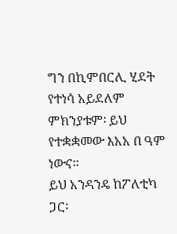ግን በኪምበርሊ ሂደት የተነሳ አይደለም ምክንያቱም፡ ይህ የተቋቋመው እአአ በ ዓም ነውና።
ይህ አንዳንዴ ከፖለቲካ ጋር፡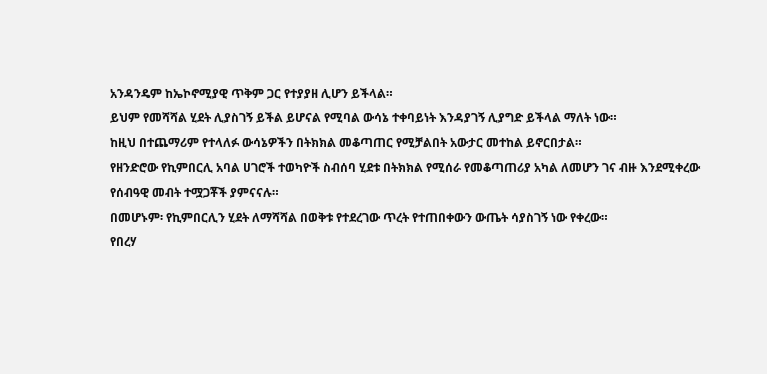አንዳንዴም ከኤኮኖሚያዊ ጥቅም ጋር የተያያዘ ሊሆን ይችላል።
ይህም የመሻሻል ሂደት ሊያስገኝ ይችል ይሆናል የሚባል ውሳኔ ተቀባይነት እንዳያገኝ ሊያግድ ይችላል ማለት ነው።
ከዚህ በተጨማሪም የተላለፉ ውሳኔዎችን በትክክል መቆጣጠር የሚቻልበት አውታር መተከል ይኖርበታል።
የዘንድሮው የኪምበርሊ አባል ሀገሮች ተወካዮች ስብሰባ ሂደቱ በትክክል የሚሰራ የመቆጣጠሪያ አካል ለመሆን ገና ብዙ እንደሚቀረው የሰብዓዊ መብት ተሟጋቾች ያምናናሉ።
በመሆኑም፡ የኪምበርሊን ሂደት ለማሻሻል በወቅቱ የተደረገው ጥረት የተጠበቀውን ውጤት ሳያስገኝ ነው የቀረው።
የበረሃ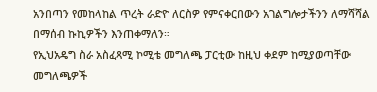አንበጣን የመከላከል ጥረት ራድዮ ለርስዎ የምናቀርበውን አገልግሎታችንን ለማሻሻል በማሰብ ኩኪዎችን እንጠቀማለን።
የኢህአዴግ ስራ አስፈጻሚ ኮሚቴ መግለጫ ፓርቲው ከዚህ ቀደም ከሚያወጣቸው መግለጫዎች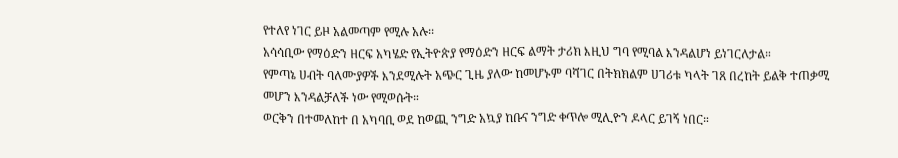የተለየ ነገር ይዞ አልመጣም የሚሉ አሉ፡፡
አሳሳቢው የማዕድን ዘርፍ አካሄድ የኢትዮጵያ የማዕድን ዘርፍ ልማት ታሪክ እዚህ ግባ የሚባል እንዳልሆነ ይነገርለታል።
የምጣኔ ሀብት ባለሙያዎች እንደሚሉት አጭር ጊዜ ያለው ከመሆኑም ባሻገር በትክክልም ሀገሪቱ ካላት ገጸ በረከት ይልቅ ተጠቃሚ መሆን እንዳልቻለች ነው የሚወሱት።
ወርቅን በተመለከተ በ አካባቢ ወደ ከወጪ ንግድ አኳያ ከቡና ንግድ ቀጥሎ ሚሊዮን ዶላር ይገኝ ነበር።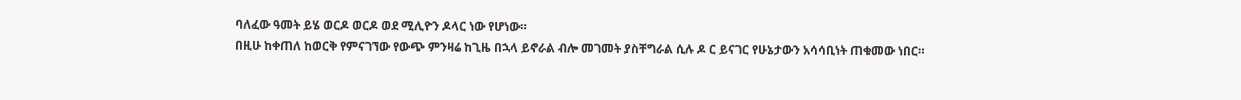ባለፈው ዓመት ይሄ ወርዶ ወርዶ ወደ ሚሊዮን ዶላር ነው የሆነው።
በዚሁ ከቀጠለ ከወርቅ የምናገኘው የውጭ ምንዛሬ ከጊዜ በኋላ ይኖራል ብሎ መገመት ያስቸግራል ሲሉ ዶ ር ይናገር የሁኔታውን አሳሳቢነት ጠቁመው ነበር።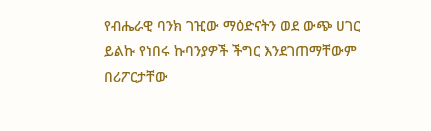የብሔራዊ ባንክ ገዢው ማዕድናትን ወደ ውጭ ሀገር ይልኩ የነበሩ ኩባንያዎች ችግር እንደገጠማቸውም በሪፖርታቸው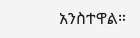አንስተዋል።